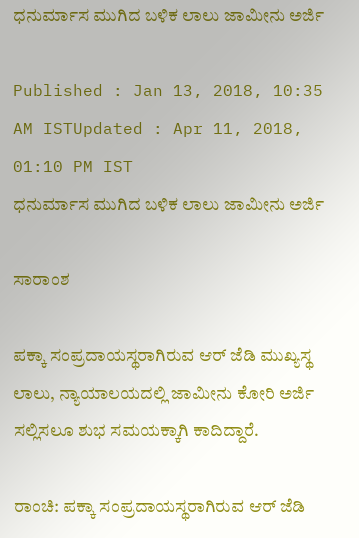ಧನುರ್ಮಾಸ ಮುಗಿದ ಬಳಿಕ ಲಾಲು ಜಾಮೀನು ಅರ್ಜಿ

Published : Jan 13, 2018, 10:35 AM ISTUpdated : Apr 11, 2018, 01:10 PM IST
ಧನುರ್ಮಾಸ ಮುಗಿದ ಬಳಿಕ ಲಾಲು ಜಾಮೀನು ಅರ್ಜಿ

ಸಾರಾಂಶ

ಪಕ್ಕಾ ಸಂಪ್ರದಾಯಸ್ಥರಾಗಿರುವ ಆರ್ ಜೆಡಿ ಮುಖ್ಯಸ್ಥ ಲಾಲು, ನ್ಯಾಯಾಲಯದಲ್ಲಿ ಜಾಮೀನು ಕೋರಿ ಅರ್ಜಿ ಸಲ್ಲಿಸಲೂ ಶುಭ ಸಮಯಕ್ಕಾಗಿ ಕಾದಿದ್ದಾರೆ.

ರಾಂಚಿ: ಪಕ್ಕಾ ಸಂಪ್ರದಾಯಸ್ಥರಾಗಿರುವ ಆರ್ ಜೆಡಿ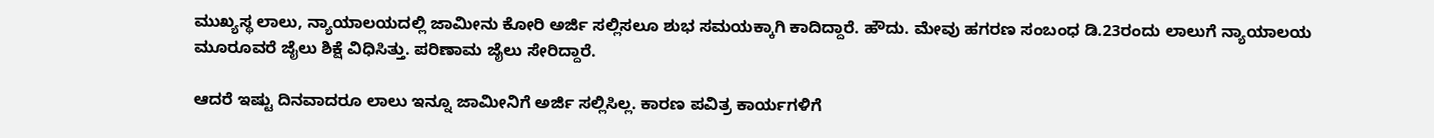ಮುಖ್ಯಸ್ಥ ಲಾಲು, ನ್ಯಾಯಾಲಯದಲ್ಲಿ ಜಾಮೀನು ಕೋರಿ ಅರ್ಜಿ ಸಲ್ಲಿಸಲೂ ಶುಭ ಸಮಯಕ್ಕಾಗಿ ಕಾದಿದ್ದಾರೆ. ಹೌದು. ಮೇವು ಹಗರಣ ಸಂಬಂಧ ಡಿ.23ರಂದು ಲಾಲುಗೆ ನ್ಯಾಯಾಲಯ ಮೂರೂವರೆ ಜೈಲು ಶಿಕ್ಷೆ ವಿಧಿಸಿತ್ತು. ಪರಿಣಾಮ ಜೈಲು ಸೇರಿದ್ದಾರೆ.

ಆದರೆ ಇಷ್ಟು ದಿನವಾದರೂ ಲಾಲು ಇನ್ನೂ ಜಾಮೀನಿಗೆ ಅರ್ಜಿ ಸಲ್ಲಿಸಿಲ್ಲ. ಕಾರಣ ಪವಿತ್ರ ಕಾರ್ಯಗಳಿಗೆ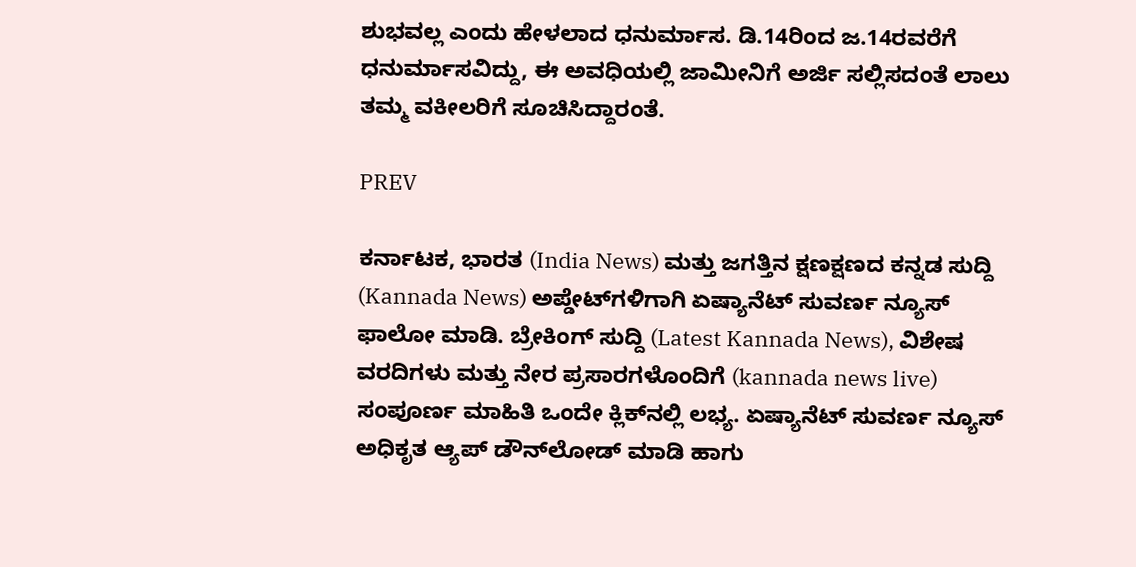ಶುಭವಲ್ಲ ಎಂದು ಹೇಳಲಾದ ಧನುರ್ಮಾಸ. ಡಿ.14ರಿಂದ ಜ.14ರವರೆಗೆ ಧನುರ್ಮಾಸವಿದ್ದು, ಈ ಅವಧಿಯಲ್ಲಿ ಜಾಮೀನಿಗೆ ಅರ್ಜಿ ಸಲ್ಲಿಸದಂತೆ ಲಾಲು ತಮ್ಮ ವಕೀಲರಿಗೆ ಸೂಚಿಸಿದ್ದಾರಂತೆ.

PREV

ಕರ್ನಾಟಕ, ಭಾರತ (India News) ಮತ್ತು ಜಗತ್ತಿನ ಕ್ಷಣಕ್ಷಣದ ಕನ್ನಡ ಸುದ್ದಿ (Kannada News) ಅಪ್ಡೇಟ್‌ಗಳಿಗಾಗಿ ಏಷ್ಯಾನೆಟ್ ಸುವರ್ಣ ನ್ಯೂಸ್‌ ಫಾಲೋ ಮಾಡಿ. ಬ್ರೇಕಿಂಗ್ ಸುದ್ದಿ (Latest Kannada News), ವಿಶೇಷ ವರದಿಗಳು ಮತ್ತು ನೇರ ಪ್ರಸಾರಗಳೊಂದಿಗೆ (kannada news live) ಸಂಪೂರ್ಣ ಮಾಹಿತಿ ಒಂದೇ ಕ್ಲಿಕ್‌ನಲ್ಲಿ ಲಭ್ಯ. ಏಷ್ಯಾನೆಟ್ ಸುವರ್ಣ ನ್ಯೂಸ್ ಅಧಿಕೃತ ಆ್ಯಪ್ ಡೌನ್‌ಲೋಡ್ ಮಾಡಿ ಹಾಗು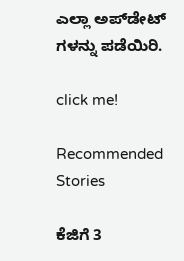ಎಲ್ಲಾ ಅಪ್‌ಡೇಟ್ ಗಳನ್ನು ಪಡೆಯಿರಿ.

click me!

Recommended Stories

ಕೆಜಿಗೆ 3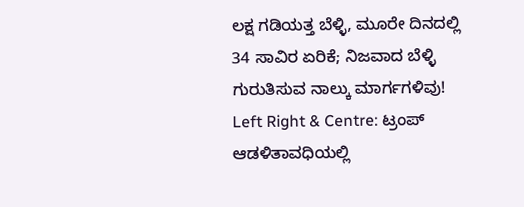ಲಕ್ಷ ಗಡಿಯತ್ತ ಬೆಳ್ಳಿ, ಮೂರೇ ದಿನದಲ್ಲಿ 34 ಸಾವಿರ ಏರಿಕೆ; ನಿಜವಾದ ಬೆಳ್ಳಿ ಗುರುತಿಸುವ ನಾಲ್ಕು ಮಾರ್ಗಗಳಿವು!
Left Right & Centre: ಟ್ರಂಪ್ ಆಡಳಿತಾವಧಿಯಲ್ಲಿ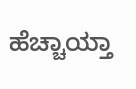ಹೆಚ್ಚಾಯ್ತಾ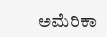ಅಮೆರಿಕಾ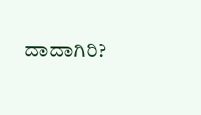ದಾದಾಗಿರಿ?